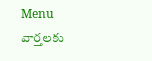Menu
వార్తలకు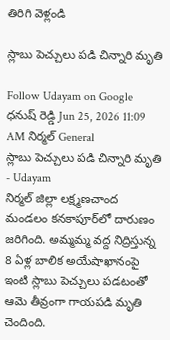తిరిగి వెళ్లండి

స్లాబు పెచ్చులు పడి చిన్నారి మృతి

Follow Udayam on Google
ధనుష్ రెడ్డి Jun 25, 2026 11:09 AM నిర్మల్ General
స్లాబు పెచ్చులు పడి చిన్నారి మృతి - Udayam
నిర్మల్‌ జిల్లా లక్ష్మణచాంద మండలం కనకాపూర్‌లో దారుణం జరిగింది. అమ్మమ్మ వద్ద నిద్రిస్తున్న 8 ఏళ్ల బాలిక అయేషాఖానంపై ఇంటి స్లాబు పెచ్చులు పడటంతో ఆమె తీవ్రంగా గాయపడి మృతి చెందింది.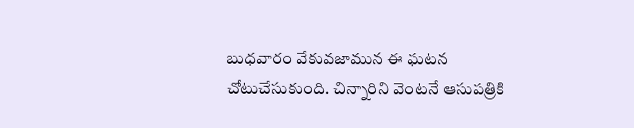బుధవారం వేకువజామున ఈ ఘటన చోటుచేసుకుంది. చిన్నారిని వెంటనే ఆసుపత్రికి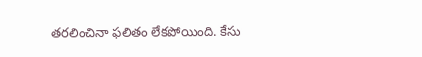తరలించినా ఫలితం లేకపోయింది. కేసు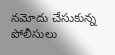నమోదు చేసుకున్న పోలీసులు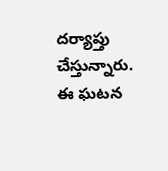దర్యాప్తు చేస్తున్నారు. ఈ ఘటన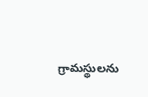గ్రామస్థులను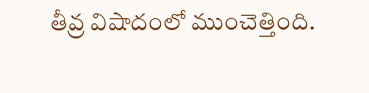తీవ్ర విషాదంలో ముంచెత్తింది.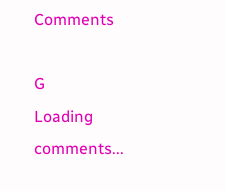Comments

G
Loading comments...